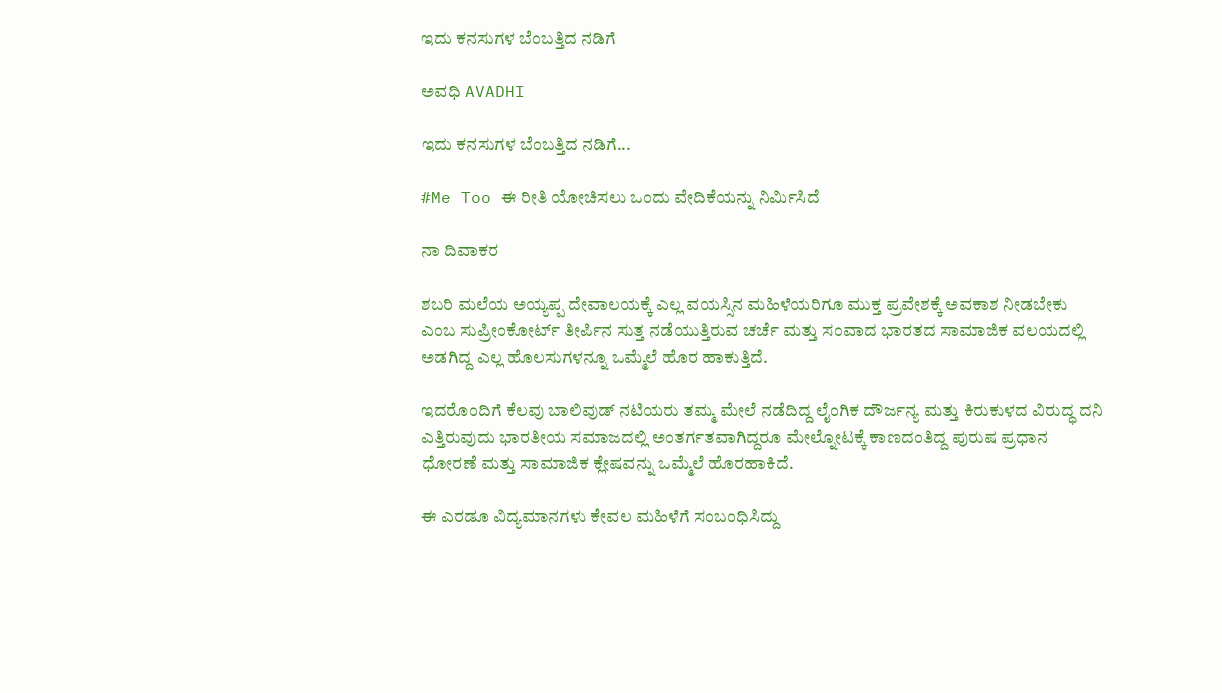ಇದು ಕನಸುಗಳ ಬೆಂಬತ್ತಿದ ನಡಿಗೆ‍

ಅವಧಿ AVADHI

ಇದು ಕನಸುಗಳ ಬೆಂಬತ್ತಿದ ನಡಿಗೆ...

#Me Too ಈ ರೀತಿ ಯೋಚಿಸಲು ಒಂದು ವೇದಿಕೆಯನ್ನು ನಿರ್ಮಿಸಿದೆ

ನಾ ದಿವಾಕರ

ಶಬರಿ ಮಲೆಯ ಅಯ್ಯಪ್ಪ ದೇವಾಲಯಕ್ಕೆ ಎಲ್ಲ ವಯಸ್ಸಿನ ಮಹಿಳೆಯರಿಗೂ ಮುಕ್ತ ಪ್ರವೇಶಕ್ಕೆ ಅವಕಾಶ ನೀಡಬೇಕು ಎಂಬ ಸುಪ್ರೀಂಕೋರ್ಟ್ ತೀರ್ಪಿನ ಸುತ್ತ ನಡೆಯುತ್ತಿರುವ ಚರ್ಚೆ ಮತ್ತು ಸಂವಾದ ಭಾರತದ ಸಾಮಾಜಿಕ ವಲಯದಲ್ಲಿ ಅಡಗಿದ್ದ ಎಲ್ಲ ಹೊಲಸುಗಳನ್ನೂ ಒಮ್ಮೆಲೆ ಹೊರ ಹಾಕುತ್ತಿದೆ.

ಇದರೊಂದಿಗೆ ಕೆಲವು ಬಾಲಿವುಡ್ ನಟಿಯರು ತಮ್ಮ ಮೇಲೆ ನಡೆದಿದ್ದ ಲೈಂಗಿಕ ದೌರ್ಜನ್ಯ ಮತ್ತು ಕಿರುಕುಳದ ವಿರುದ್ಧ ದನಿ ಎತ್ತಿರುವುದು ಭಾರತೀಯ ಸಮಾಜದಲ್ಲಿ ಅಂತರ್ಗತವಾಗಿದ್ದರೂ ಮೇಲ್ನೋಟಕ್ಕೆ ಕಾಣದಂತಿದ್ದ ಪುರುಷ ಪ್ರಧಾನ ಧೋರಣೆ ಮತ್ತು ಸಾಮಾಜಿಕ ಕ್ಲೇಷವನ್ನು ಒಮ್ಮೆಲೆ ಹೊರಹಾಕಿದೆ.

ಈ ಎರಡೂ ವಿದ್ಯಮಾನಗಳು ಕೇವಲ ಮಹಿಳೆಗೆ ಸಂಬಂಧಿಸಿದ್ದು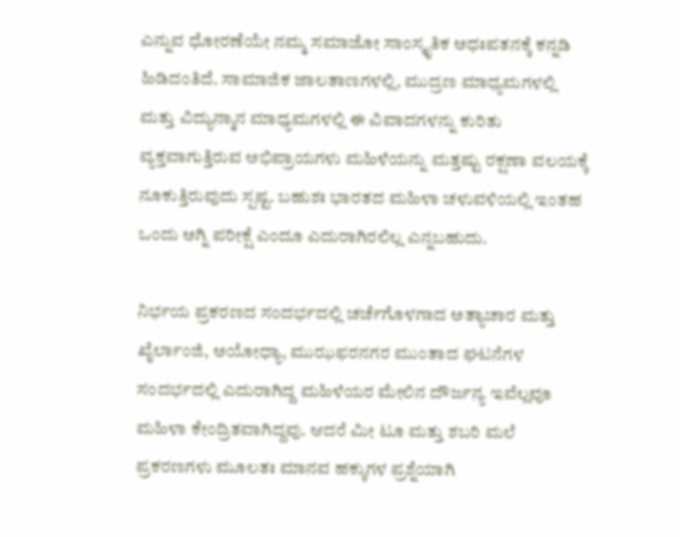ಎನ್ನುವ ಧೋರಣೆಯೇ ನಮ್ಮ ಸಮಾಜೋ ಸಾಂಸ್ಕೃತಿಕ ಅಧಃಪತನಕ್ಕೆ ಕನ್ನಡಿ ಹಿಡಿದಂತಿದೆ. ಸಾಮಾಜಿಕ ಜಾಲತಾಣಗಳಲ್ಲಿ, ಮುದ್ರಣ ಮಾಧ್ಯಮಗಳಲ್ಲಿ ಮತ್ತು ವಿದ್ಯುನ್ಮಾನ ಮಾಧ್ಯಮಗಳಲ್ಲಿ ಈ ವಿವಾದಗಳನ್ನು ಕುರಿತು ವ್ಯಕ್ತವಾಗುತ್ತಿರುವ ಅಭಿಪ್ರಾಯಗಳು ಮಹಿಳೆಯನ್ನು ಮತ್ತಷ್ಟು ರಕ್ಷಣಾ ವಲಯಕ್ಕೆ ನೂಕುತ್ತಿರುವುದು ಸ್ಪಷ್ಟ. ಬಹುಶಃ ಭಾರತದ ಮಹಿಳಾ ಚಳುವಳಿಯಲ್ಲಿ ಇಂತಹ ಒಂದು ಅಗ್ನಿ ಪರೀಕ್ಷೆ ಎಂದೂ ಎದುರಾಗಿರಲಿಲ್ಲ ಎನ್ನಬಹುದು.

ನಿರ್ಭಯ ಪ್ರಕರಣದ ಸಂದರ್ಭದಲ್ಲಿ ಚರ್ಚೆಗೊಳಗಾದ ಅತ್ಯಾಚಾರ ಮತ್ತು ಖೈರ್ಲಾಂಜಿ, ಅಯೋಧ್ಯಾ, ಮುಝಫರನಗರ ಮುಂತಾದ ಘಟನೆಗಳ ಸಂದರ್ಭದಲ್ಲಿ ಎದುರಾಗಿದ್ದ ಮಹಿಳೆಯರ ಮೇಲಿನ ದೌರ್ಜನ್ಯ ಇವೆಲ್ಲವೂ ಮಹಿಳಾ ಕೇಂದ್ರಿತವಾಗಿದ್ದವು. ಆದರೆ ಮೀ ಟೂ ಮತ್ತು ಶಬರಿ ಮಲೆ ಪ್ರಕರಣಗಳು ಮೂಲತಃ ಮಾನವ ಹಕ್ಕುಗಳ ಪ್ರಶ್ನೆಯಾಗಿ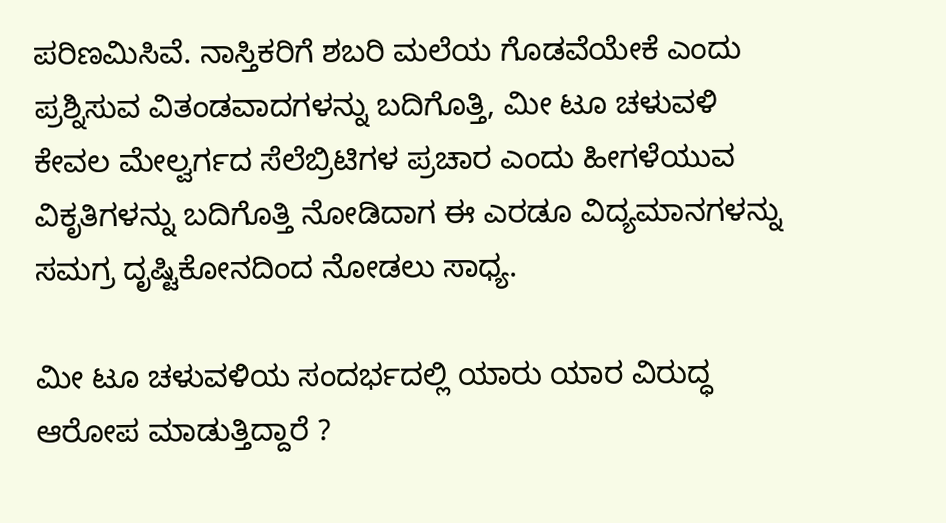ಪರಿಣಮಿಸಿವೆ. ನಾಸ್ತಿಕರಿಗೆ ಶಬರಿ ಮಲೆಯ ಗೊಡವೆಯೇಕೆ ಎಂದು ಪ್ರಶ್ನಿಸುವ ವಿತಂಡವಾದಗಳನ್ನು ಬದಿಗೊತ್ತಿ, ಮೀ ಟೂ ಚಳುವಳಿ ಕೇವಲ ಮೇಲ್ವರ್ಗದ ಸೆಲೆಬ್ರಿಟಿಗಳ ಪ್ರಚಾರ ಎಂದು ಹೀಗಳೆಯುವ ವಿಕೃತಿಗಳನ್ನು ಬದಿಗೊತ್ತಿ ನೋಡಿದಾಗ ಈ ಎರಡೂ ವಿದ್ಯಮಾನಗಳನ್ನು ಸಮಗ್ರ ದೃಷ್ಟಿಕೋನದಿಂದ ನೋಡಲು ಸಾಧ್ಯ.

ಮೀ ಟೂ ಚಳುವಳಿಯ ಸಂದರ್ಭದಲ್ಲಿ ಯಾರು ಯಾರ ವಿರುದ್ಧ ಆರೋಪ ಮಾಡುತ್ತಿದ್ದಾರೆ ?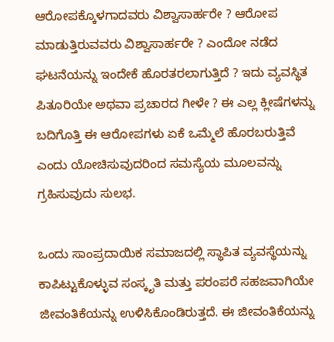ಆರೋಪಕ್ಕೊಳಗಾದವರು ವಿಶ್ವಾಸಾರ್ಹರೇ ? ಆರೋಪ ಮಾಡುತ್ತಿರುವವರು ವಿಶ್ವಾಸಾರ್ಹರೇ ? ಎಂದೋ ನಡೆದ ಘಟನೆಯನ್ನು ಇಂದೇಕೆ ಹೊರತರಲಾಗುತ್ತಿದೆ ? ಇದು ವ್ಯವಸ್ಥಿತ ಪಿತೂರಿಯೇ ಅಥವಾ ಪ್ರಚಾರದ ಗೀಳೇ ? ಈ ಎಲ್ಲ ಕ್ಲೀಷೆಗಳನ್ನು ಬದಿಗೊತ್ತಿ ಈ ಆರೋಪಗಳು ಏಕೆ ಒಮ್ಮೆಲೆ ಹೊರಬರುತ್ತಿವೆ ಎಂದು ಯೋಚಿಸುವುದರಿಂದ ಸಮಸ್ಯೆಯ ಮೂಲವನ್ನು ಗ್ರಹಿಸುವುದು ಸುಲಭ.

ಒಂದು ಸಾಂಪ್ರದಾಯಿಕ ಸಮಾಜದಲ್ಲಿ ಸ್ಥಾಪಿತ ವ್ಯವಸ್ಥೆಯನ್ನು ಕಾಪಿಟ್ಟುಕೊಳ್ಳುವ ಸಂಸ್ಕೃತಿ ಮತ್ತು ಪರಂಪರೆ ಸಹಜವಾಗಿಯೇ ಜೀವಂತಿಕೆಯನ್ನು ಉಳಿಸಿಕೊಂಡಿರುತ್ತದೆ. ಈ ಜೀವಂತಿಕೆಯನ್ನು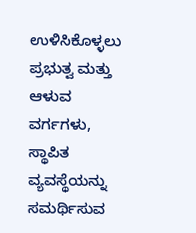ಉಳಿಸಿಕೊಳ್ಳಲು ಪ್ರಭುತ್ವ ಮತ್ತು ಆಳುವ ವರ್ಗಗಳು, ಸ್ಥಾಪಿತ ವ್ಯವಸ್ಥೆಯನ್ನು ಸಮರ್ಥಿಸುವ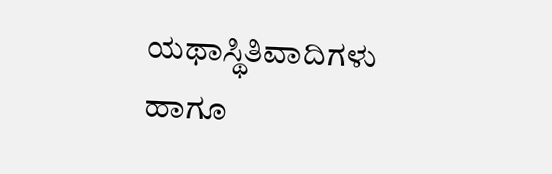ಯಥಾಸ್ಥಿತಿವಾದಿಗಳು ಹಾಗೂ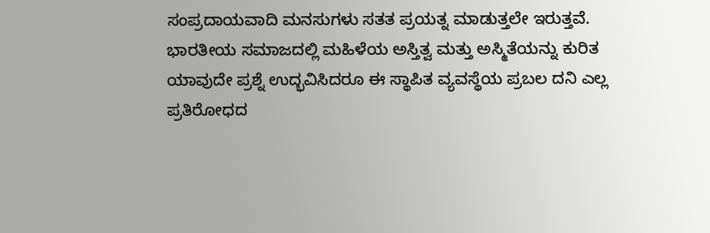ಸಂಪ್ರದಾಯವಾದಿ ಮನಸುಗಳು ಸತತ ಪ್ರಯತ್ನ ಮಾಡುತ್ತಲೇ ಇರುತ್ತವೆ. ಭಾರತೀಯ ಸಮಾಜದಲ್ಲಿ ಮಹಿಳೆಯ ಅಸ್ತಿತ್ವ ಮತ್ತು ಅಸ್ಮಿತೆಯನ್ನು ಕುರಿತ ಯಾವುದೇ ಪ್ರಶ್ನೆ ಉದ್ಭವಿಸಿದರೂ ಈ ಸ್ಥಾಪಿತ ವ್ಯವಸ್ಥೆಯ ಪ್ರಬಲ ದನಿ ಎಲ್ಲ ಪ್ರತಿರೋಧದ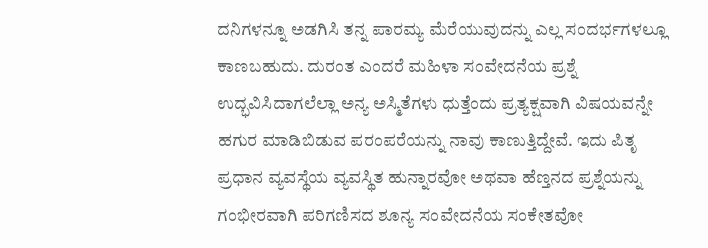ದನಿಗಳನ್ನೂ ಅಡಗಿಸಿ ತನ್ನ ಪಾರಮ್ಯ ಮೆರೆಯುವುದನ್ನು ಎಲ್ಲ ಸಂದರ್ಭಗಳಲ್ಲೂ ಕಾಣಬಹುದು. ದುರಂತ ಎಂದರೆ ಮಹಿಳಾ ಸಂವೇದನೆಯ ಪ್ರಶ್ನೆ ಉದ್ಭವಿಸಿದಾಗಲೆಲ್ಲಾ ಅನ್ಯ ಅಸ್ಮಿತೆಗಳು ಧುತ್ತೆಂದು ಪ್ರತ್ಯಕ್ಷವಾಗಿ ವಿಷಯವನ್ನೇ ಹಗುರ ಮಾಡಿಬಿಡುವ ಪರಂಪರೆಯನ್ನು ನಾವು ಕಾಣುತ್ತಿದ್ದೇವೆ. ಇದು ಪಿತೃ ಪ್ರಧಾನ ವ್ಯವಸ್ಥೆಯ ವ್ಯವಸ್ಥಿತ ಹುನ್ನಾರವೋ ಅಥವಾ ಹೆಣ್ತನದ ಪ್ರಶ್ನೆಯನ್ನು ಗಂಭೀರವಾಗಿ ಪರಿಗಣಿಸದ ಶೂನ್ಯ ಸಂವೇದನೆಯ ಸಂಕೇತವೋ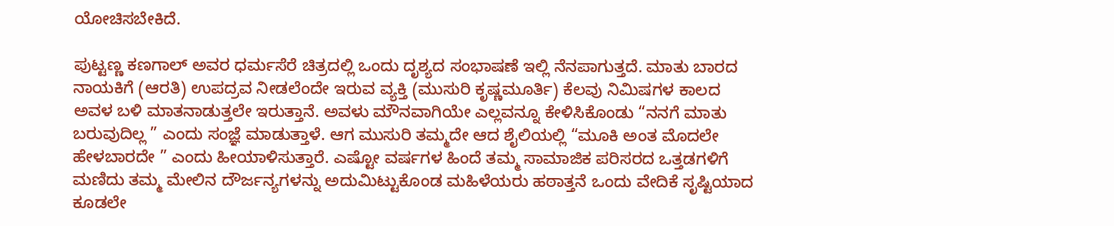ಯೋಚಿಸಬೇಕಿದೆ.

ಪುಟ್ಟಣ್ಣ ಕಣಗಾಲ್ ಅವರ ಧರ್ಮಸೆರೆ ಚಿತ್ರದಲ್ಲಿ ಒಂದು ದೃಶ್ಯದ ಸಂಭಾಷಣೆ ಇಲ್ಲಿ ನೆನಪಾಗುತ್ತದೆ. ಮಾತು ಬಾರದ ನಾಯಕಿಗೆ (ಆರತಿ) ಉಪದ್ರವ ನೀಡಲೆಂದೇ ಇರುವ ವ್ಯಕ್ತಿ (ಮುಸುರಿ ಕೃಷ್ಣಮೂರ್ತಿ) ಕೆಲವು ನಿಮಿಷಗಳ ಕಾಲದ ಅವಳ ಬಳಿ ಮಾತನಾಡುತ್ತಲೇ ಇರುತ್ತಾನೆ. ಅವಳು ಮೌನವಾಗಿಯೇ ಎಲ್ಲವನ್ನೂ ಕೇಳಿಸಿಕೊಂಡು “ನನಗೆ ಮಾತು ಬರುವುದಿಲ್ಲ ” ಎಂದು ಸಂಜ್ಞೆ ಮಾಡುತ್ತಾಳೆ. ಆಗ ಮುಸುರಿ ತಮ್ಮದೇ ಆದ ಶೈಲಿಯಲ್ಲಿ “ಮೂಕಿ ಅಂತ ಮೊದಲೇ ಹೇಳಬಾರದೇ ” ಎಂದು ಹೀಯಾಳಿಸುತ್ತಾರೆ. ಎಷ್ಟೋ ವರ್ಷಗಳ ಹಿಂದೆ ತಮ್ಮ ಸಾಮಾಜಿಕ ಪರಿಸರದ ಒತ್ತಡಗಳಿಗೆ ಮಣಿದು ತಮ್ಮ ಮೇಲಿನ ದೌರ್ಜನ್ಯಗಳನ್ನು ಅದುಮಿಟ್ಟುಕೊಂಡ ಮಹಿಳೆಯರು ಹಠಾತ್ತನೆ ಒಂದು ವೇದಿಕೆ ಸೃಷ್ಟಿಯಾದ ಕೂಡಲೇ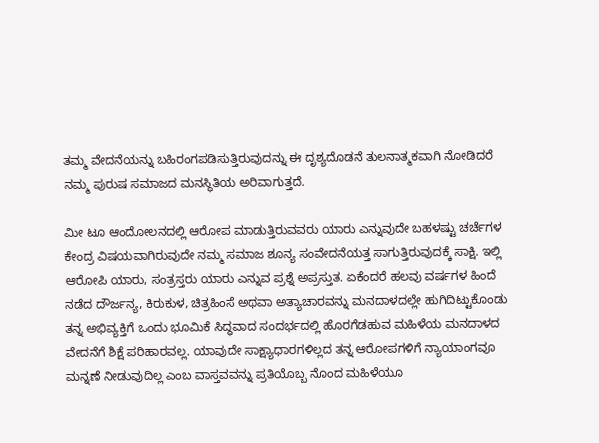ತಮ್ಮ ವೇದನೆಯನ್ನು ಬಹಿರಂಗಪಡಿಸುತ್ತಿರುವುದನ್ನು ಈ ದೃಶ್ಯದೊಡನೆ ತುಲನಾತ್ಮಕವಾಗಿ ನೋಡಿದರೆ ನಮ್ಮ ಪುರುಷ ಸಮಾಜದ ಮನಸ್ಥಿತಿಯ ಅರಿವಾಗುತ್ತದೆ.

ಮೀ ಟೂ ಆಂದೋಲನದಲ್ಲಿ ಆರೋಪ ಮಾಡುತ್ತಿರುವವರು ಯಾರು ಎನ್ನುವುದೇ ಬಹಳಷ್ಟು ಚರ್ಚೆಗಳ ಕೇಂದ್ರ ವಿಷಯವಾಗಿರುವುದೇ ನಮ್ಮ ಸಮಾಜ ಶೂನ್ಯ ಸಂವೇದನೆಯತ್ತ ಸಾಗುತ್ತಿರುವುದಕ್ಕೆ ಸಾಕ್ಷಿ. ಇಲ್ಲಿ ಆರೋಪಿ ಯಾರು, ಸಂತ್ರಸ್ತರು ಯಾರು ಎನ್ನುವ ಪ್ರಶ್ನೆ ಅಪ್ರಸ್ತುತ. ಏಕೆಂದರೆ ಹಲವು ವರ್ಷಗಳ ಹಿಂದೆ ನಡೆದ ದೌರ್ಜನ್ಯ, ಕಿರುಕುಳ, ಚಿತ್ರಹಿಂಸೆ ಅಥವಾ ಅತ್ಯಾಚಾರವನ್ನು ಮನದಾಳದಲ್ಲೇ ಹುಗಿದಿಟ್ಟುಕೊಂಡು ತನ್ನ ಅಭಿವ್ಯಕ್ತಿಗೆ ಒಂದು ಭೂಮಿಕೆ ಸಿದ್ಧವಾದ ಸಂದರ್ಭದಲ್ಲಿ ಹೊರಗೆಡಹುವ ಮಹಿಳೆಯ ಮನದಾಳದ ವೇದನೆಗೆ ಶಿಕ್ಷೆ ಪರಿಹಾರವಲ್ಲ. ಯಾವುದೇ ಸಾಕ್ಷ್ಯಾಧಾರಗಳಿಲ್ಲದ ತನ್ನ ಆರೋಪಗಳಿಗೆ ನ್ಯಾಯಾಂಗವೂ ಮನ್ನಣೆ ನೀಡುವುದಿಲ್ಲ ಎಂಬ ವಾಸ್ತವವನ್ನು ಪ್ರತಿಯೊಬ್ಬ ನೊಂದ ಮಹಿಳೆಯೂ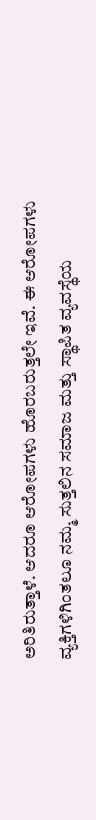ಅರಿತಿರುತ್ತಾಳೆ. ಆದರೂ ಆರೋಪಗಳು ಹೊರಬರುತ್ತಲೇ ಇವೆ. ಈ ಆರೋಪಗಳು ವ್ಯಕ್ತಿಗಳಿಗಿಂತಲೂ ನಮ್ಮ ಸುತ್ತಲಿನ ಸಮಾಜ ಮತ್ತು ಸ್ಥಾಪಿತ ವ್ಯವಸ್ಥೆಯ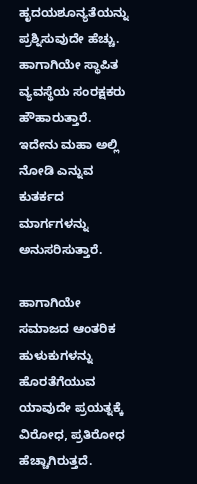ಹೃದಯಶೂನ್ಯತೆಯನ್ನು ಪ್ರಶ್ನಿಸುವುದೇ ಹೆಚ್ಚು. ಹಾಗಾಗಿಯೇ ಸ್ಥಾಪಿತ ವ್ಯವಸ್ಥೆಯ ಸಂರಕ್ಷಕರು ಹೌಹಾರುತ್ತಾರೆ. ಇದೇನು ಮಹಾ ಅಲ್ಲಿ ನೋಡಿ ಎನ್ನುವ ಕುತರ್ಕದ ಮಾರ್ಗಗಳನ್ನು ಅನುಸರಿಸುತ್ತಾರೆ.

ಹಾಗಾಗಿಯೇ ಸಮಾಜದ ಆಂತರಿಕ ಹುಳುಕುಗಳನ್ನು ಹೊರತೆಗೆಯುವ ಯಾವುದೇ ಪ್ರಯತ್ನಕ್ಕೆ ವಿರೋಧ, ಪ್ರತಿರೋಧ ಹೆಚ್ಚಾಗಿರುತ್ತದೆ.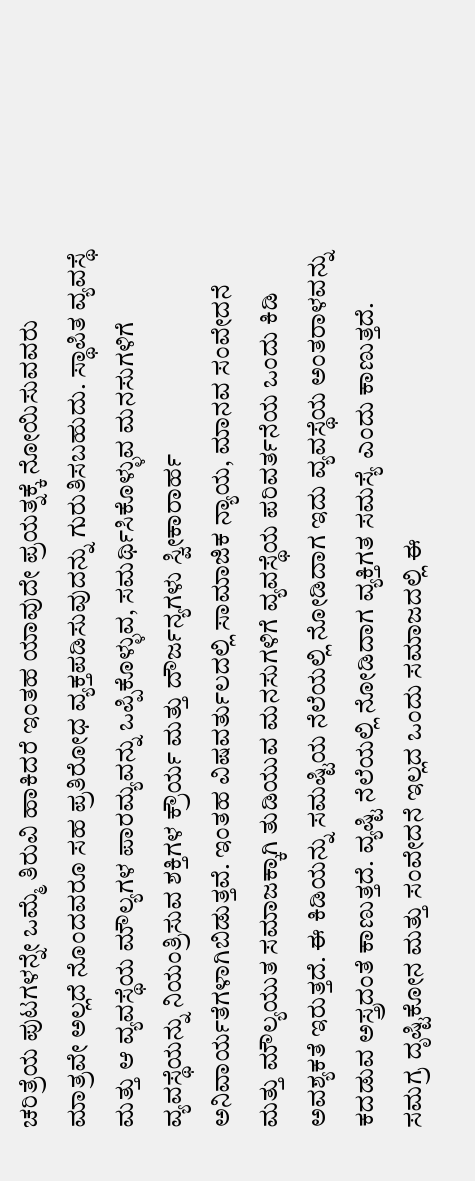ಚರಿತ್ರೆಯ ಪುಟಗಳನ್ನೇ ಒಮ್ಮೆ ತಿರುವಿ ಹಾಕಿದರೆ ಇಂತಹ ಯಾವುದೇ ಪ್ರಯತ್ನಕ್ಕೆ ನೋಯಿಸುವವರು ಮಾತ್ರವೇ ಅಲ್ಲದೆ ನೊಂದವರೂ ಸಹ ಪ್ರತಿರೋಧ ವ್ಯಕ್ತಪಡಿಸುವುದನ್ನು ಗುರುತಿಸಬಹುದು. ಸ್ಥಾಪಿತ ವ್ಯವಸ್ಥೆ ಮತ್ತು ಆ ವ್ಯವಸ್ಥೆಯ ಮೌಲ್ಯಗಳ ಪಾರಮ್ಯವನ್ನು ಒಪ್ಪಿಕೊಳ್ಳುವ, ಸಮರ್ಥಿಸಿಕೊಳ್ಳುವ ಮನಸುಗಳಿಗೆ ವ್ಯವಸ್ಥೆಯನ್ನು ನಿಯಂತ್ರಿಸುವ ಶಕ್ತಿಗಳ ಕ್ರೌರ್ಯ ಮತ್ತು ದೌರ್ಜನ್ಯಗಳು ಸ್ವೀಕಾರಾರ್ಹ ಅನಿವಾರ್ಯತೆಗಳಾಗಿಬಿಡುತ್ತವೆ. ಇಂತಹ ವಿಷವರ್ತುಲದಲ್ಲಿ ಸಾಮಾಜಿಕ ನ್ಯಾಯ, ಮಾನವ ಸಂವೇದನೆ ಮತ್ತು ಮೌಲ್ಯಯುತ ಸಮಾಜಕ್ಕಾಗಿ ತುಡಿಯುವ ಮನಸುಗಳಿಗೆ ವ್ಯವಸ್ಥೆಯ ಪರಿವರ್ತನೆಯ ಒಂದು ಕಿಡಿ ಅವಶ್ಯಕತೆ ಇರುತ್ತದೆ. ಈ ಕಿಡಿಯನ್ನು ಸಮಷ್ಟಿಯ ನೆಲೆಯಲ್ಲಿ ನೋಡಿದಾಗ ಇದು ವ್ಯವಸ್ಥೆಯ ಅಂತರಾಳವನ್ನು ಕದಡುವ ಅಸ್ತ್ರದಂತೆ ಕಾಣುತ್ತದೆ. ವ್ಯಷ್ಟಿ ನೆಲೆಯಲ್ಲಿ ನೋಡಿದಾಗ ವ್ಯಕ್ತಿಗತ ಸಮಸ್ಯೆ ಎಂದು ಕಾಣುತ್ತದೆ. ಸಮಗ್ರ ದೃಷ್ಟಿಕೋನ ಮತ್ತು ಸಂವೇದನೆ ಇಲ್ಲದ ಒಂದು ಸಮಾಜದಲ್ಲಿ ಈ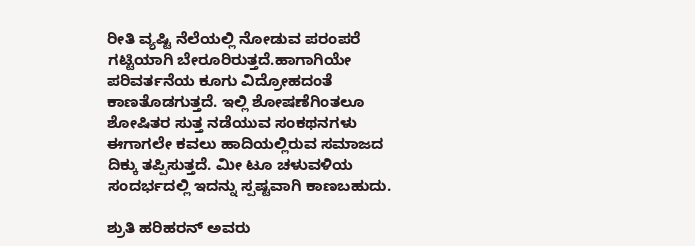ರೀತಿ ವ್ಯಷ್ಟಿ ನೆಲೆಯಲ್ಲಿ ನೋಡುವ ಪರಂಪರೆ ಗಟ್ಟಿಯಾಗಿ ಬೇರೂರಿರುತ್ತದೆ.ಹಾಗಾಗಿಯೇ ಪರಿವರ್ತನೆಯ ಕೂಗು ವಿದ್ರೋಹದಂತೆ ಕಾಣತೊಡಗುತ್ತದೆ. ಇಲ್ಲಿ ಶೋಷಣೆಗಿಂತಲೂ ಶೋಷಿತರ ಸುತ್ತ ನಡೆಯುವ ಸಂಕಥನಗಳು ಈಗಾಗಲೇ ಕವಲು ಹಾದಿಯಲ್ಲಿರುವ ಸಮಾಜದ ದಿಕ್ಕು ತಪ್ಪಿಸುತ್ತದೆ. ಮೀ ಟೂ ಚಳುವಳಿಯ ಸಂದರ್ಭದಲ್ಲಿ ಇದನ್ನು ಸ್ಪಷ್ಟವಾಗಿ ಕಾಣಬಹುದು.

ಶ್ರುತಿ ಹರಿಹರನ್ ಅವರು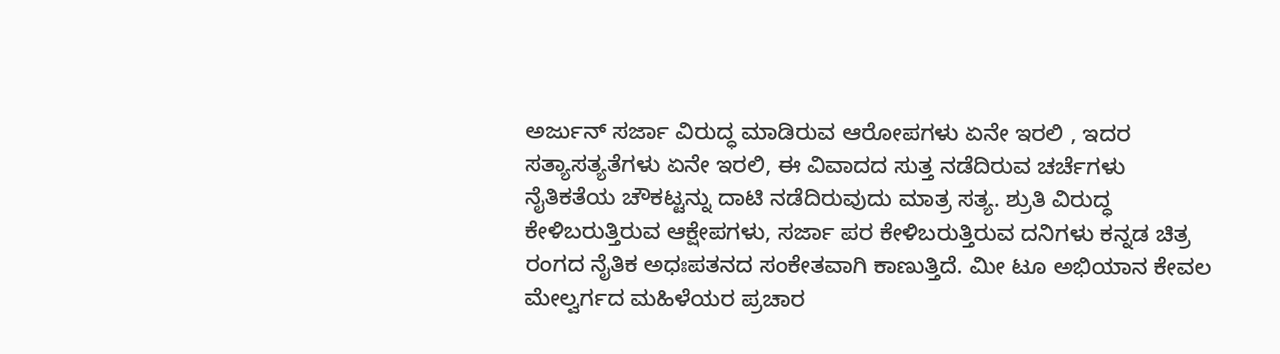ಅರ್ಜುನ್ ಸರ್ಜಾ ವಿರುದ್ಧ ಮಾಡಿರುವ ಆರೋಪಗಳು ಏನೇ ಇರಲಿ , ಇದರ ಸತ್ಯಾಸತ್ಯತೆಗಳು ಏನೇ ಇರಲಿ, ಈ ವಿವಾದದ ಸುತ್ತ ನಡೆದಿರುವ ಚರ್ಚೆಗಳು ನೈತಿಕತೆಯ ಚೌಕಟ್ಟನ್ನು ದಾಟಿ ನಡೆದಿರುವುದು ಮಾತ್ರ ಸತ್ಯ. ಶ್ರುತಿ ವಿರುದ್ಧ ಕೇಳಿಬರುತ್ತಿರುವ ಆಕ್ಷೇಪಗಳು, ಸರ್ಜಾ ಪರ ಕೇಳಿಬರುತ್ತಿರುವ ದನಿಗಳು ಕನ್ನಡ ಚಿತ್ರ ರಂಗದ ನೈತಿಕ ಅಧಃಪತನದ ಸಂಕೇತವಾಗಿ ಕಾಣುತ್ತಿದೆ. ಮೀ ಟೂ ಅಭಿಯಾನ ಕೇವಲ ಮೇಲ್ವರ್ಗದ ಮಹಿಳೆಯರ ಪ್ರಚಾರ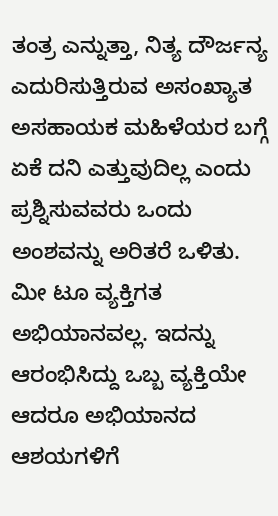ತಂತ್ರ ಎನ್ನುತ್ತಾ, ನಿತ್ಯ ದೌರ್ಜನ್ಯ ಎದುರಿಸುತ್ತಿರುವ ಅಸಂಖ್ಯಾತ ಅಸಹಾಯಕ ಮಹಿಳೆಯರ ಬಗ್ಗೆ ಏಕೆ ದನಿ ಎತ್ತುವುದಿಲ್ಲ ಎಂದು ಪ್ರಶ್ನಿಸುವವರು ಒಂದು ಅಂಶವನ್ನು ಅರಿತರೆ ಒಳಿತು. ಮೀ ಟೂ ವ್ಯಕ್ತಿಗತ ಅಭಿಯಾನವಲ್ಲ. ಇದನ್ನು ಆರಂಭಿಸಿದ್ದು ಒಬ್ಬ ವ್ಯಕ್ತಿಯೇ ಆದರೂ ಅಭಿಯಾನದ ಆಶಯಗಳಿಗೆ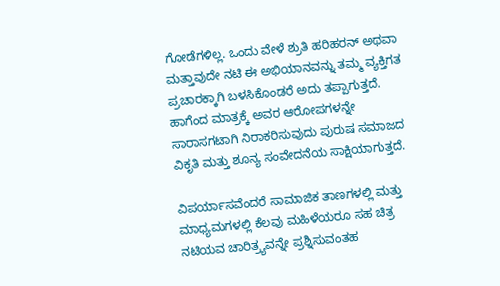ಗೋಡೆಗಳಿಲ್ಲ. ಒಂದು ವೇಳೆ ಶ್ರುತಿ ಹರಿಹರನ್ ಅಥವಾ ಮತ್ತಾವುದೇ ನಟಿ ಈ ಅಭಿಯಾನವನ್ನು ತಮ್ಮ ವ್ಯಕ್ತಿಗತ ಪ್ರಚಾರಕ್ಕಾಗಿ ಬಳಸಿಕೊಂಡರೆ ಅದು ತಪ್ಪಾಗುತ್ತದೆ. ಹಾಗೆಂದ ಮಾತ್ರಕ್ಕೆ ಅವರ ಆರೋಪಗಳನ್ನೇ ಸಾರಾಸಗಟಾಗಿ ನಿರಾಕರಿಸುವುದು ಪುರುಷ ಸಮಾಜದ ವಿಕೃತಿ ಮತ್ತು ಶೂನ್ಯ ಸಂವೇದನೆಯ ಸಾಕ್ಷಿಯಾಗುತ್ತದೆ.

ವಿಪರ್ಯಾಸವೆಂದರೆ ಸಾಮಾಜಿಕ ತಾಣಗಳಲ್ಲಿ ಮತ್ತು ಮಾಧ್ಯಮಗಳಲ್ಲಿ ಕೆಲವು ಮಹಿಳೆಯರೂ ಸಹ ಚಿತ್ರ ನಟಿಯವ ಚಾರಿತ್ರ್ಯವನ್ನೇ ಪ್ರಶ್ನಿಸುವಂತಹ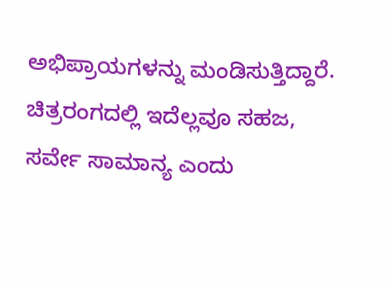ಅಭಿಪ್ರಾಯಗಳನ್ನು ಮಂಡಿಸುತ್ತಿದ್ದಾರೆ. ಚಿತ್ರರಂಗದಲ್ಲಿ ಇದೆಲ್ಲವೂ ಸಹಜ, ಸರ್ವೇ ಸಾಮಾನ್ಯ ಎಂದು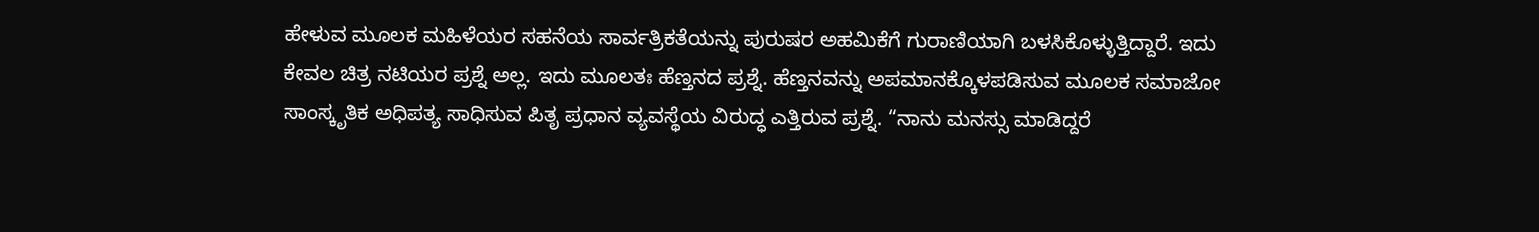ಹೇಳುವ ಮೂಲಕ ಮಹಿಳೆಯರ ಸಹನೆಯ ಸಾರ್ವತ್ರಿಕತೆಯನ್ನು ಪುರುಷರ ಅಹಮಿಕೆಗೆ ಗುರಾಣಿಯಾಗಿ ಬಳಸಿಕೊಳ್ಳುತ್ತಿದ್ದಾರೆ. ಇದು ಕೇವಲ ಚಿತ್ರ ನಟಿಯರ ಪ್ರಶ್ನೆ ಅಲ್ಲ. ಇದು ಮೂಲತಃ ಹೆಣ್ತನದ ಪ್ರಶ್ನೆ. ಹೆಣ್ತನವನ್ನು ಅಪಮಾನಕ್ಕೊಳಪಡಿಸುವ ಮೂಲಕ ಸಮಾಜೋ ಸಾಂಸ್ಕೃತಿಕ ಅಧಿಪತ್ಯ ಸಾಧಿಸುವ ಪಿತೃ ಪ್ರಧಾನ ವ್ಯವಸ್ಥೆಯ ವಿರುದ್ಧ ಎತ್ತಿರುವ ಪ್ರಶ್ನೆ. “ನಾನು ಮನಸ್ಸು ಮಾಡಿದ್ದರೆ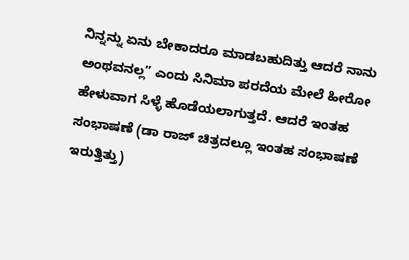ನಿನ್ನನ್ನು ಏನು ಬೇಕಾದರೂ ಮಾಡಬಹುದಿತ್ತು ಆದರೆ ನಾನು ಅಂಥವನಲ್ಲ” ಎಂದು ಸಿನಿಮಾ ಪರದೆಯ ಮೇಲೆ ಹೀರೋ ಹೇಳುವಾಗ ಸಿಳ್ಳೆ ಹೊಡೆಯಲಾಗುತ್ತದೆ. ಆದರೆ ಇಂತಹ ಸಂಭಾಷಣೆ (ಡಾ ರಾಜ್ ಚಿತ್ರದಲ್ಲೂ ಇಂತಹ ಸಂಭಾಷಣೆ ಇರುತ್ತಿತ್ತು)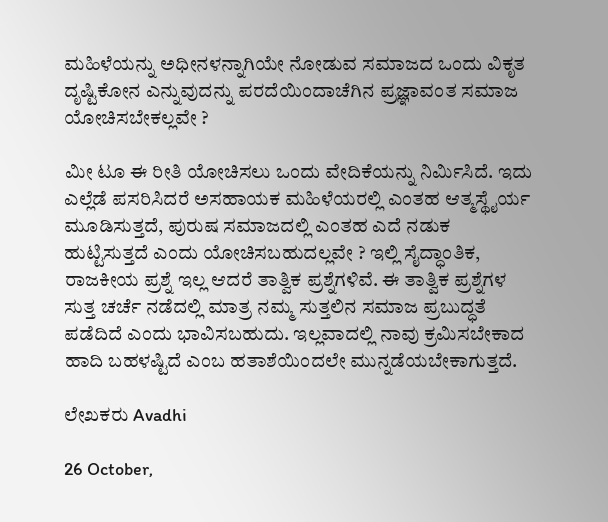ಮಹಿಳೆಯನ್ನು ಅಧೀನಳನ್ನಾಗಿಯೇ ನೋಡುವ ಸಮಾಜದ ಒಂದು ವಿಕೃತ ದೃಷ್ಟಿಕೋನ ಎನ್ನುವುದನ್ನು ಪರದೆಯಿಂದಾಚೆಗಿನ ಪ್ರಜ್ಞಾವಂತ ಸಮಾಜ ಯೋಚಿಸಬೇಕಲ್ಲವೇ ?

ಮೀ ಟೂ ಈ ರೀತಿ ಯೋಚಿಸಲು ಒಂದು ವೇದಿಕೆಯನ್ನು ನಿರ್ಮಿಸಿದೆ. ಇದು ಎಲ್ಲೆಡೆ ಪಸರಿಸಿದರೆ ಅಸಹಾಯಕ ಮಹಿಳೆಯರಲ್ಲಿ ಎಂತಹ ಆತ್ಮಸ್ಥೈರ್ಯ ಮೂಡಿಸುತ್ತದೆ, ಪುರುಷ ಸಮಾಜದಲ್ಲಿ ಎಂತಹ ಎದೆ ನಡುಕ ಹುಟ್ಟಿಸುತ್ತದೆ ಎಂದು ಯೋಚಿಸಬಹುದಲ್ಲವೇ ? ಇಲ್ಲಿ ಸೈದ್ಧಾಂತಿಕ, ರಾಜಕೀಯ ಪ್ರಶ್ನೆ ಇಲ್ಲ ಆದರೆ ತಾತ್ವಿಕ ಪ್ರಶ್ನೆಗಳಿವೆ. ಈ ತಾತ್ವಿಕ ಪ್ರಶ್ನೆಗಳ ಸುತ್ತ ಚರ್ಚೆ ನಡೆದಲ್ಲಿ ಮಾತ್ರ ನಮ್ಮ ಸುತ್ತಲಿನ ಸಮಾಜ ಪ್ರಬುದ್ಧತೆ ಪಡೆದಿದೆ ಎಂದು ಭಾವಿಸಬಹುದು. ಇಲ್ಲವಾದಲ್ಲಿ ನಾವು ಕ್ರಮಿಸಬೇಕಾದ ಹಾದಿ ಬಹಳಷ್ಟಿದೆ ಎಂಬ ಹತಾಶೆಯಿಂದಲೇ ಮುನ್ನಡೆಯಬೇಕಾಗುತ್ತದೆ.

ಲೇಖಕರು Avadhi

26 October,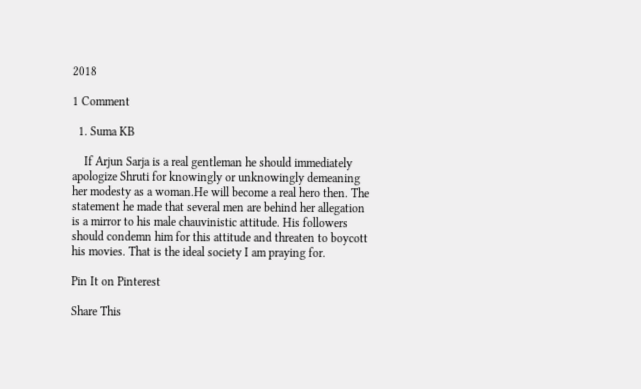2018

1 Comment

  1. Suma KB

    If Arjun Sarja is a real gentleman he should immediately apologize Shruti for knowingly or unknowingly demeaning her modesty as a woman.He will become a real hero then. The statement he made that several men are behind her allegation is a mirror to his male chauvinistic attitude. His followers should condemn him for this attitude and threaten to boycott his movies. That is the ideal society I am praying for.

Pin It on Pinterest

Share This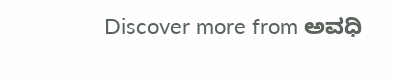Discover more from ಅವಧಿ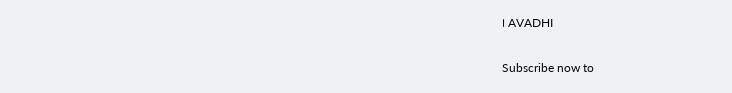। AVADHI

Subscribe now to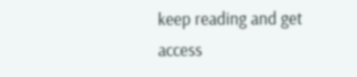keep reading and get access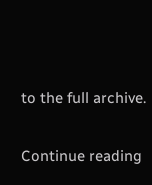to the full archive.

Continue reading